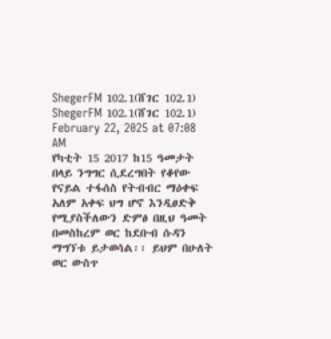ShegerFM 102.1(ሸገር 102.1)
ShegerFM 102.1(ሸገር 102.1)
February 22, 2025 at 07:08 AM
የካቲት 15 2017 ከ15 ዓመታት በላይ ንግግር ሲደረግበት የቆየው የናይል ተፋሰስ የትብብር ማዕቀፍ አለም አቀፍ ህግ ሆኖ እንዲፀድቅ የሚያስችለውን ድምፅ በዚህ ዓመት በመስከረም ወር ከደቡብ ሱዳን ማግኘቱ ይታወሳል፡፡ ይህም በሁለት ወር ውስጥ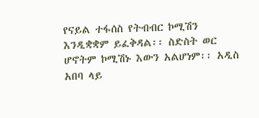የናይል ተፋሰስ የትብብር ኮሚሽን እንዲቋቋም ይፈቅዳል፡፡ ስድስት ወር ሆኖትም ኮሚሽኑ እውን አልሆነም፡፡ አዲስ አበባ ላይ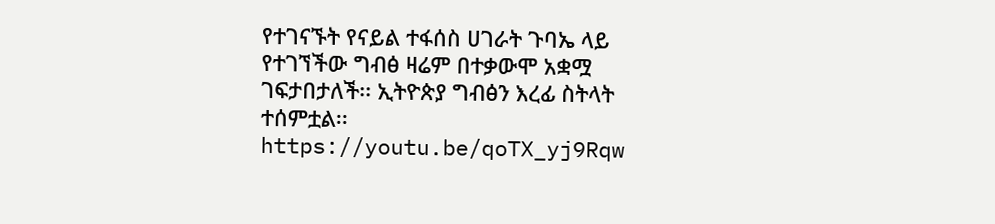የተገናኙት የናይል ተፋሰስ ሀገራት ጉባኤ ላይ የተገኘችው ግብፅ ዛሬም በተቃውሞ አቋሟ ገፍታበታለች፡፡ ኢትዮጵያ ግብፅን እረፊ ስትላት ተሰምቷል፡፡ https://youtu.be/qoTX_yj9Rqw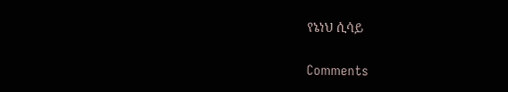የኔነህ ሲሳይ

Comments